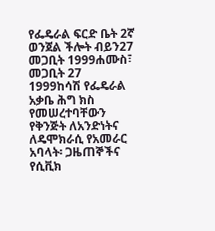የፌዴራል ፍርድ ቤት 2ኛ ወንጀል ችሎት ብይን27 መጋቢት 1999ሐሙስ፣ መጋቢት 27 1999ከሳሽ የፌዴራል አቃቤ ሕግ ክስ የመሠረተባቸውን የቅንጅት ለአንድነትና ለዴሞክራሲ የአመራር አባላት፡ ጋዜጠኞችና የሲቪክ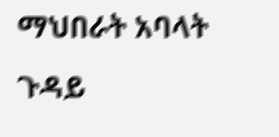ማህበራት አባላት ጉዳይ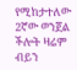የሚከታተለው 2ኛው ወንጀል ችሎት ዛሬም ብይን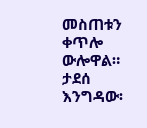መስጠቱን ቀጥሎ ውሎዋል። ታደሰ እንግዳው፡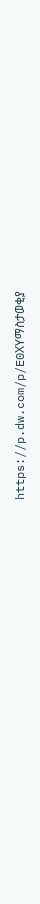https://p.dw.com/p/E0XYማስታወቂያ